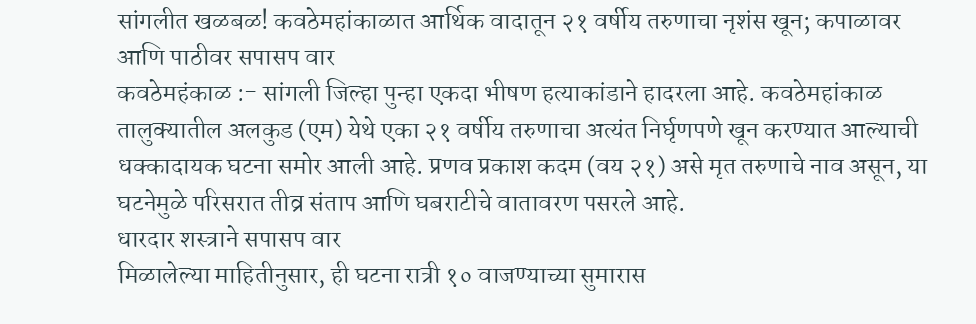सांगलीत खळबळ! कवठेमहांकाळात आर्थिक वादातून २१ वर्षीय तरुणाचा नृशंस खून; कपाळावर आणि पाठीवर सपासप वार
कवठेमहंकाळ :- सांगली जिल्हा पुन्हा एकदा भीषण हत्याकांडाने हादरला आहे. कवठेमहांकाळ तालुक्यातील अलकुड (एम) येथे एका २१ वर्षीय तरुणाचा अत्यंत निर्घृणपणे खून करण्यात आल्याची धक्कादायक घटना समोर आली आहे. प्रणव प्रकाश कदम (वय २१) असे मृत तरुणाचे नाव असून, या घटनेमुळे परिसरात तीव्र संताप आणि घबराटीचे वातावरण पसरले आहे.
धारदार शस्त्राने सपासप वार
मिळालेल्या माहितीनुसार, ही घटना रात्री १० वाजण्याच्या सुमारास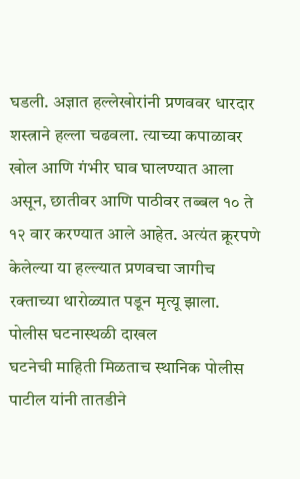घडली. अज्ञात हल्लेखोरांनी प्रणववर धारदार शस्त्राने हल्ला चढवला. त्याच्या कपाळावर खोल आणि गंभीर घाव घालण्यात आला असून, छातीवर आणि पाठीवर तब्बल १० ते १२ वार करण्यात आले आहेत. अत्यंत क्रूरपणे केलेल्या या हल्ल्यात प्रणवचा जागीच रक्ताच्या थारोळ्यात पडून मृत्यू झाला.
पोलीस घटनास्थळी दाखल
घटनेची माहिती मिळताच स्थानिक पोलीस पाटील यांनी तातडीने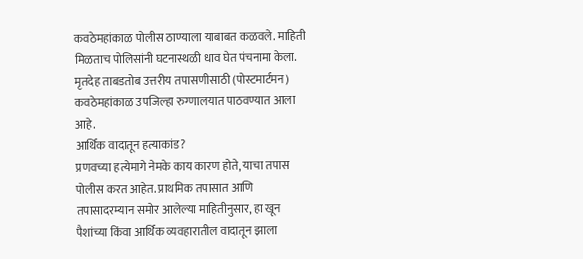कवठेमहांकाळ पोलीस ठाण्याला याबाबत कळवले. माहिती मिळताच पोलिसांनी घटनास्थळी धाव घेत पंचनामा केला. मृतदेह ताबडतोब उत्तरीय तपासणीसाठी (पोस्टमार्टमन) कवठेमहांकाळ उपजिल्हा रुग्णालयात पाठवण्यात आला आहे.
आर्थिक वादातून हत्याकांड?
प्रणवच्या हत्येमागे नेमके काय कारण होते, याचा तपास पोलीस करत आहेत. प्राथमिक तपासात आणि तपासादरम्यान समोर आलेल्या माहितीनुसार, हा खून पैशांच्या किंवा आर्थिक व्यवहारातील वादातून झाला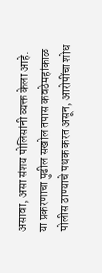असावा, असा संशय पोलिसांनी व्यक्त केला आहे.
या प्रकरणाचा पुढील सखोल तपास कवठेमहांकाळ पोलीस ठाण्याचे पथक करत असून, आरोपींचा शोध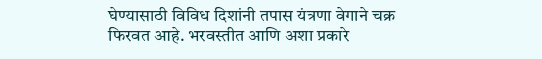घेण्यासाठी विविध दिशांनी तपास यंत्रणा वेगाने चक्र फिरवत आहे. भरवस्तीत आणि अशा प्रकारे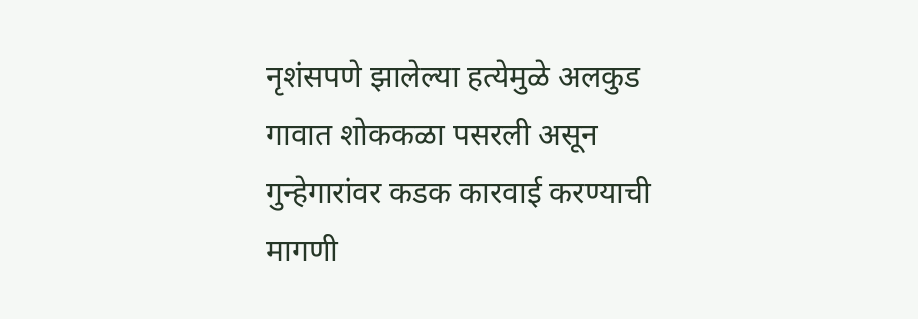नृशंसपणे झालेल्या हत्येमुळे अलकुड गावात शोककळा पसरली असून गुन्हेगारांवर कडक कारवाई करण्याची मागणी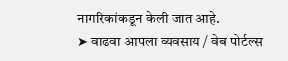नागरिकांकडून केली जात आहे.
➤ वाढवा आपला व्यवसाय / वेब पोर्टल्स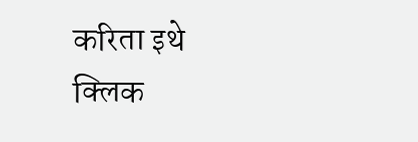करिता इथे क्लिक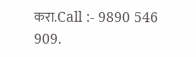करा.Call :- 9890 546 909.